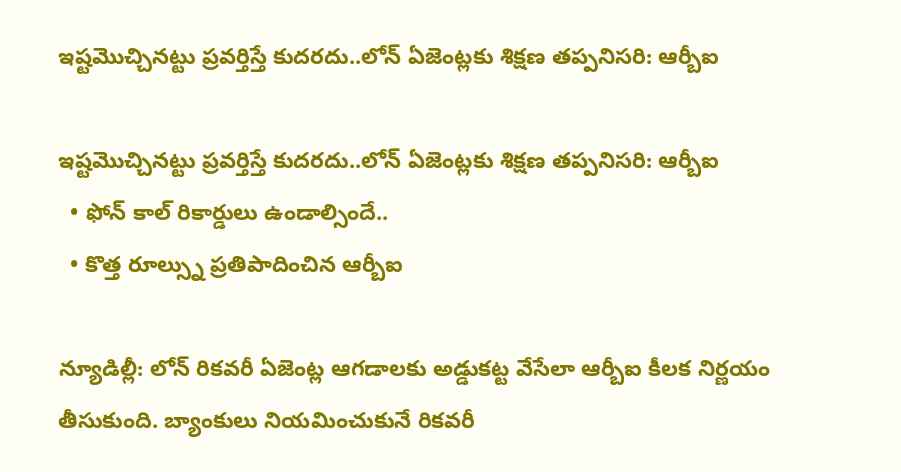ఇష్టమొచ్చినట్టు ప్రవర్తిస్తే కుదరదు..లోన్ ఏజెంట్లకు శిక్షణ తప్పనిసరి: ఆర్బీఐ

ఇష్టమొచ్చినట్టు ప్రవర్తిస్తే కుదరదు..లోన్ ఏజెంట్లకు శిక్షణ తప్పనిసరి: ఆర్బీఐ
  • ఫోన్‌ కాల్‌ రికార్డులు ఉండాల్సిందే..
  • కొత్త రూల్స్ను ప్రతిపాదించిన ఆర్బీఐ

న్యూడిల్లీ: లోన్ రికవరీ ఏజెంట్ల ఆగడాలకు అడ్డుకట్ట వేసేలా ఆర్బీఐ కీలక నిర్ణయం తీసుకుంది. బ్యాంకులు నియమించుకునే రికవరీ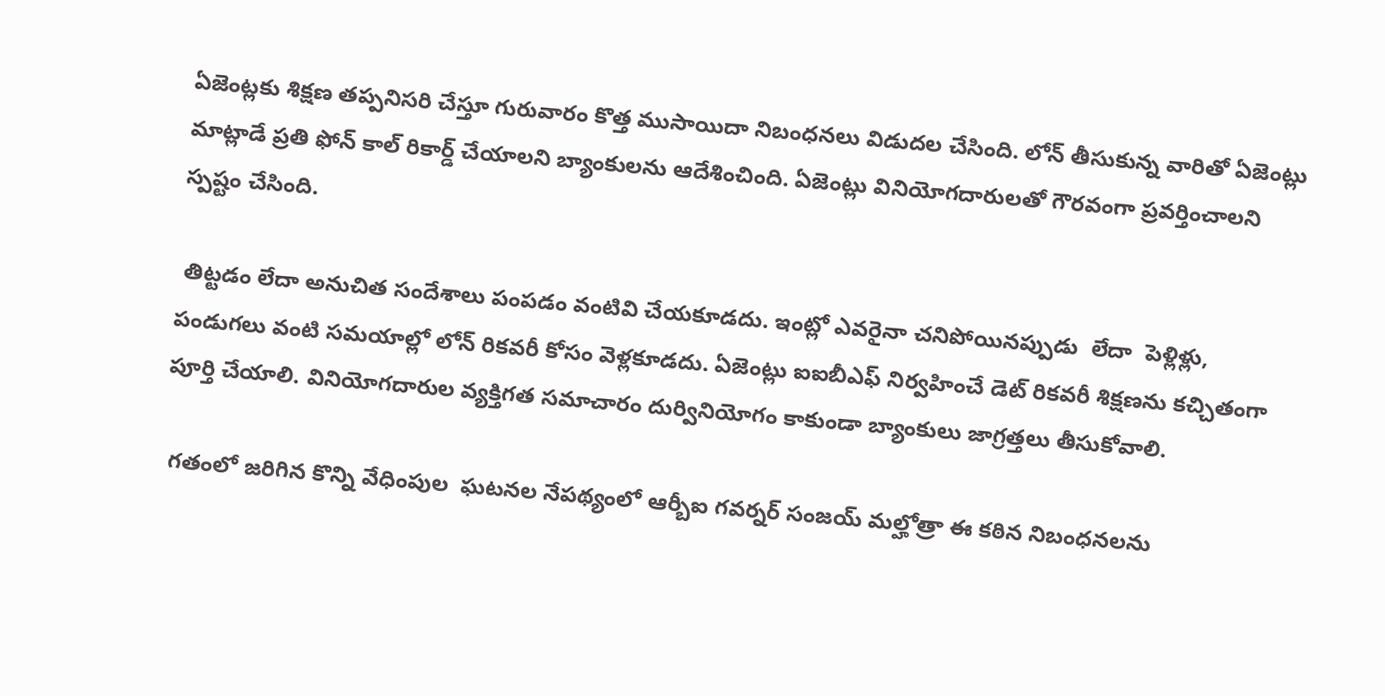ఏజెంట్లకు శిక్షణ తప్పనిసరి చేస్తూ గురువారం కొత్త ముసాయిదా నిబంధనలు విడుదల చేసింది. లోన్ తీసుకున్న వారితో ఏజెంట్లు మాట్లాడే ప్రతి ఫోన్ కాల్ రికార్డ్ చేయాలని బ్యాంకులను ఆదేశించింది. ఏజెంట్లు వినియోగదారులతో గౌరవంగా ప్రవర్తించాలని స్పష్టం చేసింది.

 తిట్టడం లేదా అనుచిత సందేశాలు పంపడం వంటివి చేయకూడదు. ఇంట్లో ఎవరైనా చనిపోయినప్పుడు  లేదా  పెళ్లిళ్లు,  పండుగలు వంటి సమయాల్లో లోన్ రికవరీ కోసం వెళ్లకూడదు. ఏజెంట్లు ఐఐబీఎఫ్ నిర్వహించే డెట్ రికవరీ శిక్షణను కచ్చితంగా పూర్తి చేయాలి. వినియోగదారుల వ్యక్తిగత సమాచారం దుర్వినియోగం కాకుండా బ్యాంకులు జాగ్రత్తలు తీసుకోవాలి.

 గతంలో జరిగిన కొన్ని వేధింపుల  ఘటనల నేపథ్యంలో ఆర్బీఐ గవర్నర్ సంజయ్ మల్హోత్రా ఈ కఠిన నిబంధనలను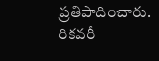ప్రతిపాదించారు. రికవరీ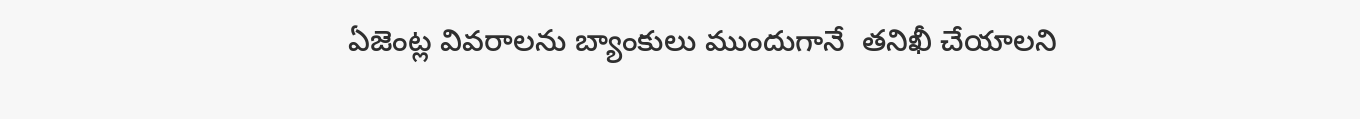ఏజెంట్ల వివరాలను బ్యాంకులు ముందుగానే  తనిఖీ చేయాలని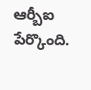ఆర్బీఐ పేర్కొంది.